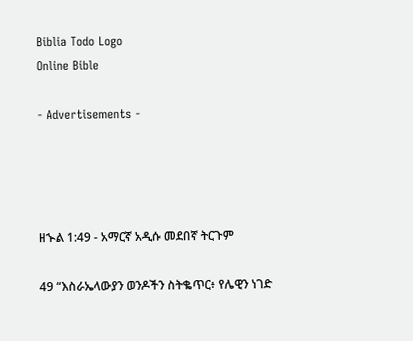Biblia Todo Logo
Online Bible

- Advertisements -




ዘኍል 1:49 - አማርኛ አዲሱ መደበኛ ትርጉም

49 “እስራኤላውያን ወንዶችን ስትቈጥር፥ የሌዊን ነገድ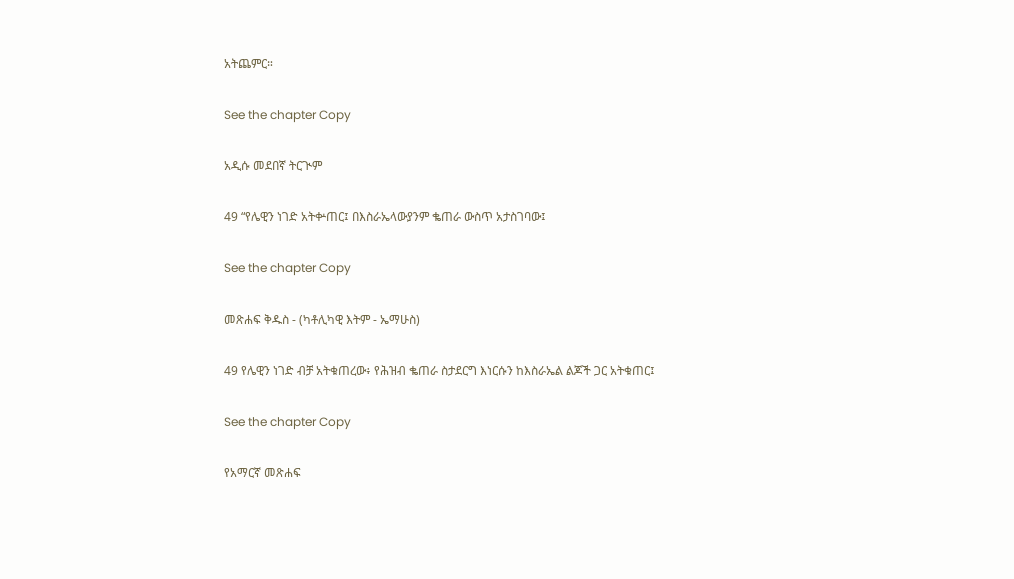አትጨምር።

See the chapter Copy

አዲሱ መደበኛ ትርጒም

49 “የሌዊን ነገድ አትቍጠር፤ በእስራኤላውያንም ቈጠራ ውስጥ አታስገባው፤

See the chapter Copy

መጽሐፍ ቅዱስ - (ካቶሊካዊ እትም - ኤማሁስ)

49 የሌዊን ነገድ ብቻ አትቁጠረው፥ የሕዝብ ቈጠራ ስታደርግ እነርሱን ከእስራኤል ልጆች ጋር አትቁጠር፤

See the chapter Copy

የአማርኛ መጽሐፍ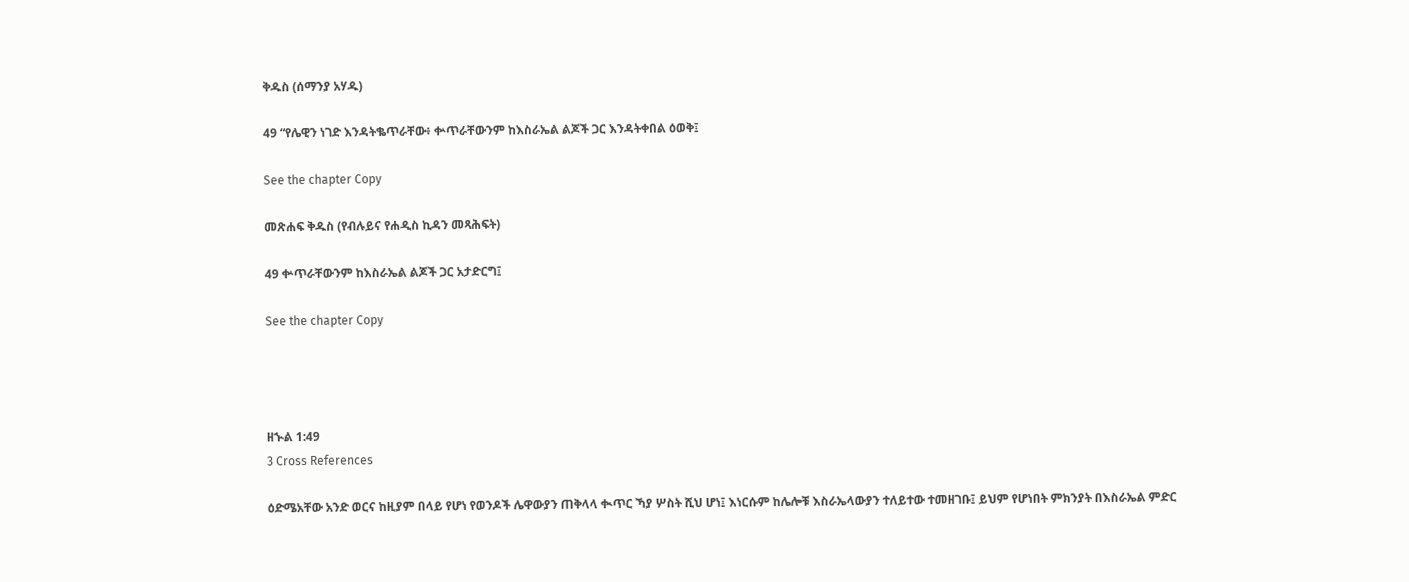ቅዱስ (ሰማንያ አሃዱ)

49 “የሌዊን ነገድ እንዳትቈጥራቸው፥ ቍጥራቸውንም ከእስራኤል ልጆች ጋር እንዳትቀበል ዕወቅ፤

See the chapter Copy

መጽሐፍ ቅዱስ (የብሉይና የሐዲስ ኪዳን መጻሕፍት)

49 ቍጥራቸውንም ከእስራኤል ልጆች ጋር አታድርግ፤

See the chapter Copy




ዘኍል 1:49
3 Cross References

ዕድሜአቸው አንድ ወርና ከዚያም በላይ የሆነ የወንዶች ሌዋውያን ጠቅላላ ቊጥር ኻያ ሦስት ሺህ ሆነ፤ እነርሱም ከሌሎቹ እስራኤላውያን ተለይተው ተመዘገቡ፤ ይህም የሆነበት ምክንያት በእስራኤል ምድር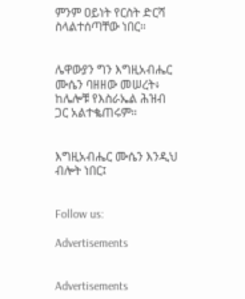ምንም ዐይነት የርስት ድርሻ ስላልተሰጣቸው ነበር።


ሌዋውያን ግን እግዚአብሔር ሙሴን ባዘዘው መሠረት፥ ከሌሎቹ የእስራኤል ሕዝብ ጋር አልተቈጠሩም።


እግዚአብሔር ሙሴን እንዲህ ብሎት ነበር፤


Follow us:

Advertisements


Advertisements